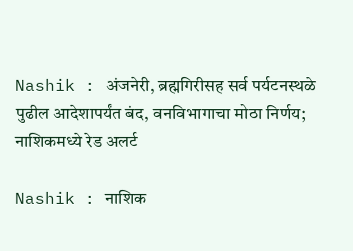Nashik : अंजनेरी, ब्रह्मगिरीसह सर्व पर्यटनस्थळे पुढील आदेशापर्यंत बंद, वनविभागाचा मोठा निर्णय; नाशिकमध्ये रेड अलर्ट

Nashik : नाशिक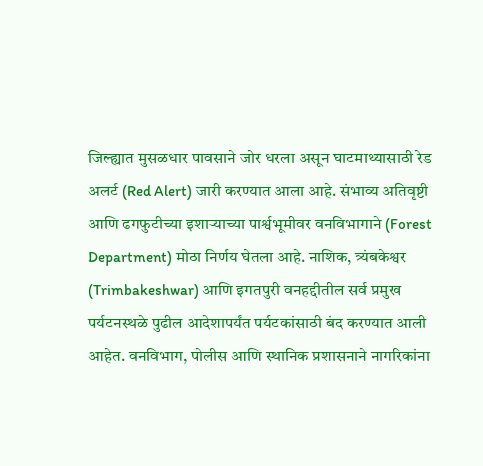जिल्ह्यात मुसळधार पावसाने जोर धरला असून घाटमाथ्यासाठी रेड अलर्ट (Red Alert) जारी करण्यात आला आहे. संभाव्य अतिवृष्टी आणि ढगफुटीच्या इशाऱ्याच्या पार्श्वभूमीवर वनविभागाने (Forest Department) मोठा निर्णय घेतला आहे. नाशिक, त्र्यंबकेश्वर (Trimbakeshwar) आणि इगतपुरी वनहद्दीतील सर्व प्रमुख पर्यटनस्थळे पुढील आदेशापर्यंत पर्यटकांसाठी बंद करण्यात आली आहेत. वनविभाग, पोलीस आणि स्थानिक प्रशासनाने नागरिकांना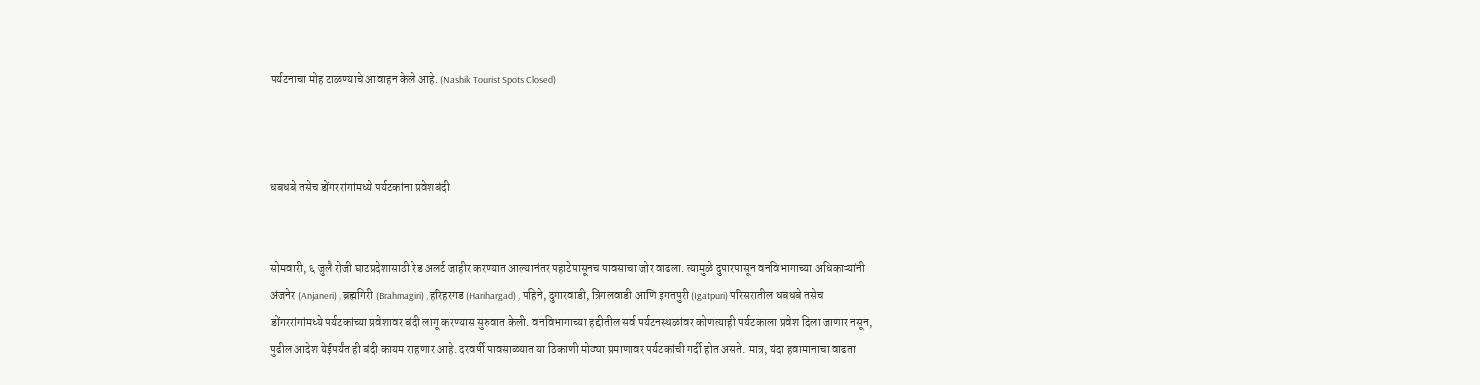पर्यटनाचा मोह टाळण्याचे आवाहन केले आहे. (Nashik Tourist Spots Closed)



धबधबे तसेच डोंगररांगांमध्ये पर्यटकांना प्रवेशबंदी


सोमवारी, ६ जुलै रोजी घाटप्रदेशासाठी रेड अलर्ट जाहीर करण्यात आल्यानंतर पहाटेपासूनच पावसाचा जोर वाढला. त्यामुळे दुपारपासून वनविभागाच्या अधिकाऱ्यांनी अंजनेर (Anjaneri) , ब्रह्मगिरी (Brahmagiri) , हरिहरगड (Harihargad) , पहिने, दुगारवाडी, त्रिंगलवाडी आणि इगतपुरी (Igatpuri) परिसरातील धबधबे तसेच डोंगररांगांमध्ये पर्यटकांच्या प्रवेशावर बंदी लागू करण्यास सुरुवात केली. वनविभागाच्या हद्दीतील सर्व पर्यटनस्थळांवर कोणत्याही पर्यटकाला प्रवेश दिला जाणार नसून, पुढील आदेश येईपर्यंत ही बंदी कायम राहणार आहे. दरवर्षी पावसाळ्यात या ठिकाणी मोठ्या प्रमाणावर पर्यटकांची गर्दी होत असते. मात्र, यंदा हवामानाचा वाढता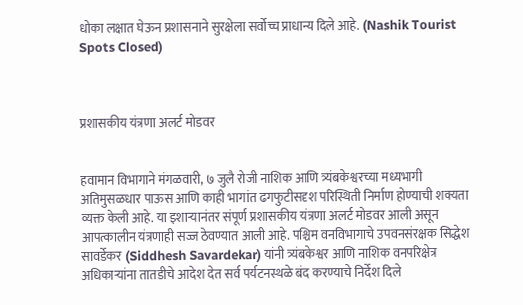धोका लक्षात घेऊन प्रशासनाने सुरक्षेला सर्वोच्च प्राधान्य दिले आहे. (Nashik Tourist Spots Closed)



प्रशासकीय यंत्रणा अलर्ट मोडवर


हवामान विभागाने मंगळवारी, ७ जुलै रोजी नाशिक आणि त्र्यंबकेश्वरच्या मध्यभागी अतिमुसळधार पाऊस आणि काही भागांत ढगफुटीसदृश परिस्थिती निर्माण होण्याची शक्यता व्यक्त केली आहे. या इशाऱ्यानंतर संपूर्ण प्रशासकीय यंत्रणा अलर्ट मोडवर आली असून आपत्कालीन यंत्रणाही सज्ज ठेवण्यात आली आहे. पश्चिम वनविभागाचे उपवनसंरक्षक सिद्धेश सावर्डेकर (Siddhesh Savardekar) यांनी त्र्यंबकेश्वर आणि नाशिक वनपरिक्षेत्र अधिकाऱ्यांना तातडीचे आदेश देत सर्व पर्यटनस्थळे बंद करण्याचे निर्देश दिले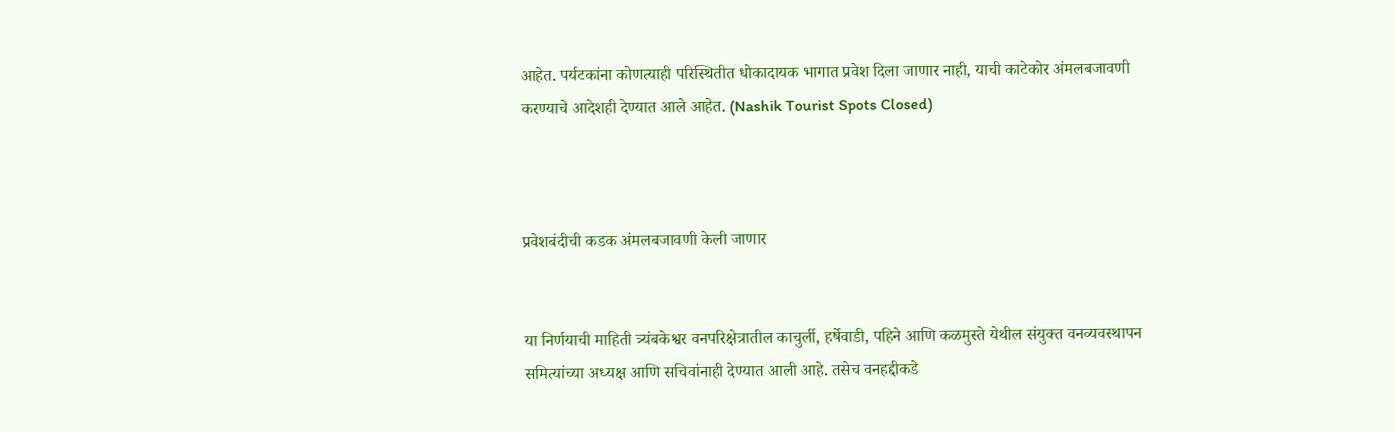आहेत. पर्यटकांना कोणत्याही परिस्थितीत धोकादायक भागात प्रवेश दिला जाणार नाही, याची काटेकोर अंमलबजावणी करण्याचे आदेशही देण्यात आले आहेत. (Nashik Tourist Spots Closed)



प्रवेशबंदीची कडक अंमलबजावणी केली जाणार


या निर्णयाची माहिती त्र्यंबकेश्वर वनपरिक्षेत्रातील काचुर्ली, हर्षेवाडी, पहिने आणि कळमुस्ते येथील संयुक्त वनव्यवस्थापन समित्यांच्या अध्यक्ष आणि सचिवांनाही देण्यात आली आहे. तसेच वनहद्दीकडे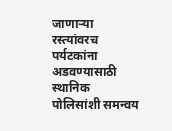जाणाऱ्या रस्त्यांवरच पर्यटकांना अडवण्यासाठी स्थानिक पोलिसांशी समन्वय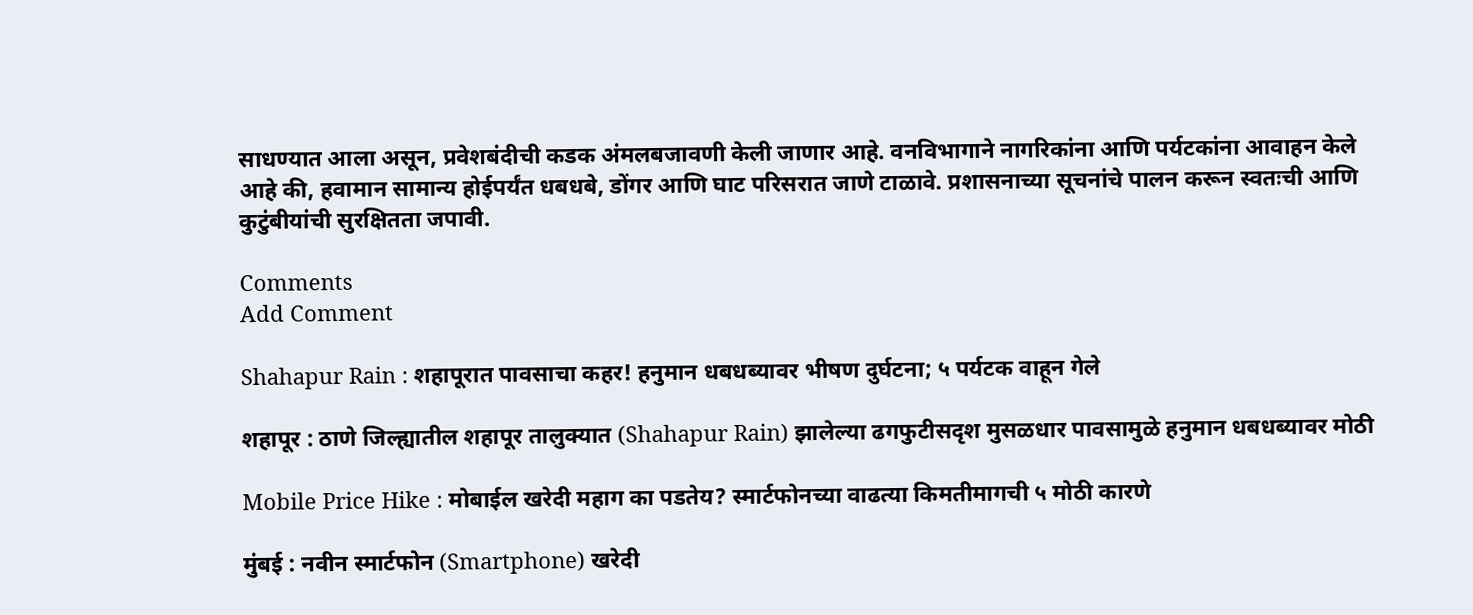साधण्यात आला असून, प्रवेशबंदीची कडक अंमलबजावणी केली जाणार आहे. वनविभागाने नागरिकांना आणि पर्यटकांना आवाहन केले आहे की, हवामान सामान्य होईपर्यंत धबधबे, डोंगर आणि घाट परिसरात जाणे टाळावे. प्रशासनाच्या सूचनांचे पालन करून स्वतःची आणि कुटुंबीयांची सुरक्षितता जपावी.

Comments
Add Comment

Shahapur Rain : शहापूरात पावसाचा कहर! हनुमान धबधब्यावर भीषण दुर्घटना; ५ पर्यटक वाहून गेले

शहापूर : ठाणे जिल्ह्यातील शहापूर तालुक्यात (Shahapur Rain) झालेल्या ढगफुटीसदृश मुसळधार पावसामुळे हनुमान धबधब्यावर मोठी

Mobile Price Hike : मोबाईल खरेदी महाग का पडतेय? स्मार्टफोनच्या वाढत्या किमतीमागची ५ मोठी कारणे

मुंबई : नवीन स्मार्टफोन (Smartphone) खरेदी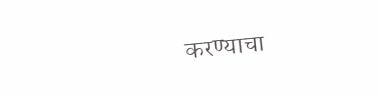करण्याचा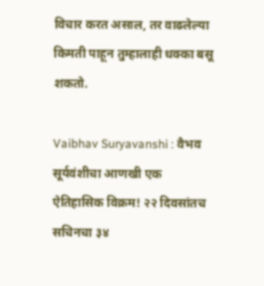विचार करत असाल, तर वाढलेल्या किमती पाहून तुम्हालाही धक्का बसू शकतो.

Vaibhav Suryavanshi : वैभव सूर्यवंशीचा आणखी एक ऐतिहासिक विक्रम! २२ दिवसांतच सचिनचा ३४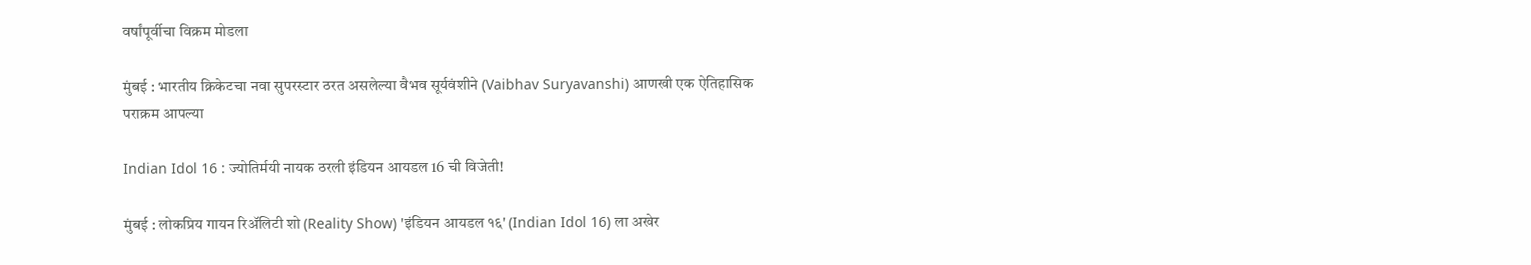वर्षांपूर्वीचा विक्रम मोडला

मुंबई : भारतीय क्रिकेटचा नवा सुपरस्टार ठरत असलेल्या वैभव सूर्यवंशीने (Vaibhav Suryavanshi) आणखी एक ऐतिहासिक पराक्रम आपल्या

Indian Idol 16 : ज्योतिर्मयी नायक ठरली इंडियन आयडल 16 ची विजेती!

मुंबई : लोकप्रिय गायन रिॲलिटी शो (Reality Show) 'इंडियन आयडल १६' (Indian Idol 16) ला अखेर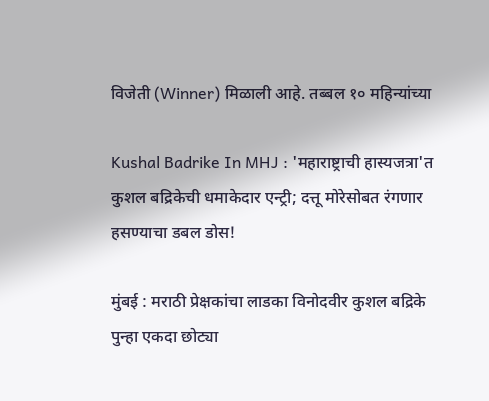विजेती (Winner) मिळाली आहे. तब्बल १० महिन्यांच्या

Kushal Badrike In MHJ : 'महाराष्ट्राची हास्यजत्रा'त कुशल बद्रिकेची धमाकेदार एन्ट्री; दत्तू मोरेसोबत रंगणार हसण्याचा डबल डोस!

मुंबई : मराठी प्रेक्षकांचा लाडका विनोदवीर कुशल बद्रिके पुन्हा एकदा छोट्या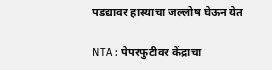पडद्यावर हास्याचा जल्लोष घेऊन येत

NTA : पेपरफुटीवर केंद्राचा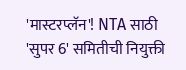'मास्टरप्लॅन'! NTA साठी 'सुपर 6' समितीची नियुक्ती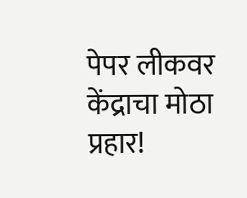पेपर लीकवर केंद्राचा मोठा प्रहार!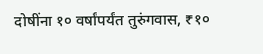दोषींना १० वर्षांपर्यंत तुरुंगवास, ₹१०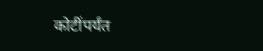कोटींपर्यंत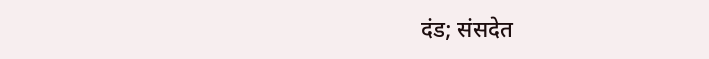दंड; संसदेत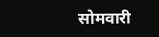सोमवारी